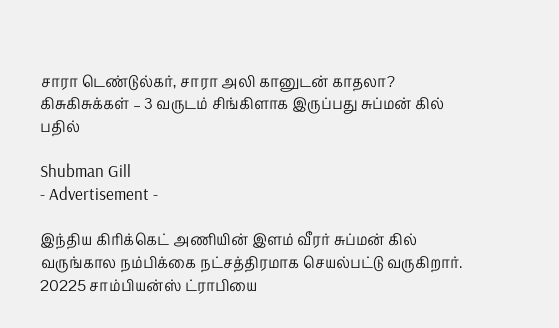சாரா டெண்டுல்கர், சாரா அலி கானுடன் காதலா? கிசுகிசுக்கள் – 3 வருடம் சிங்கிளாக இருப்பது சுப்மன் கில் பதில்

Shubman Gill
- Advertisement -

இந்திய கிரிக்கெட் அணியின் இளம் வீரர் சுப்மன் கில் வருங்கால நம்பிக்கை நட்சத்திரமாக செயல்பட்டு வருகிறார். 20225 சாம்பியன்ஸ் ட்ராபியை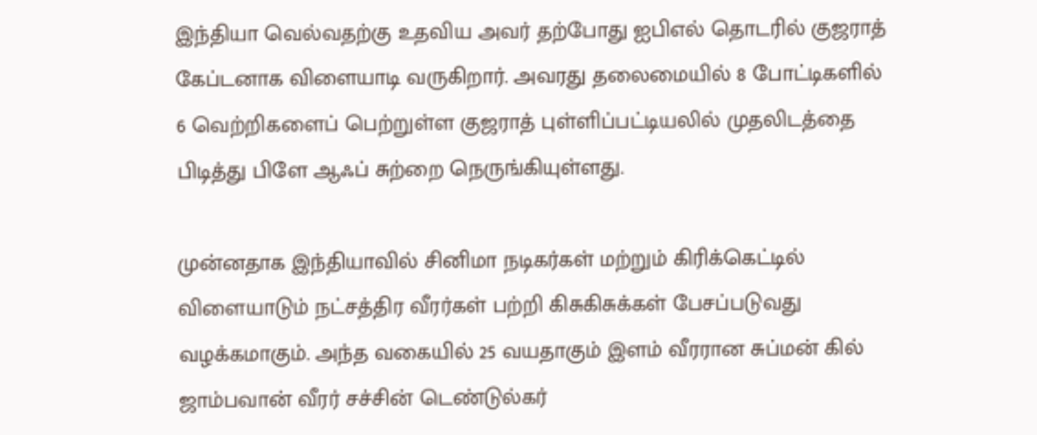இந்தியா வெல்வதற்கு உதவிய அவர் தற்போது ஐபிஎல் தொடரில் குஜராத் கேப்டனாக விளையாடி வருகிறார். அவரது தலைமையில் 8 போட்டிகளில் 6 வெற்றிகளைப் பெற்றுள்ள குஜராத் புள்ளிப்பட்டியலில் முதலிடத்தை பிடித்து பிளே ஆஃப் சுற்றை நெருங்கியுள்ளது.

முன்னதாக இந்தியாவில் சினிமா நடிகர்கள் மற்றும் கிரிக்கெட்டில் விளையாடும் நட்சத்திர வீரர்கள் பற்றி கிசுகிசுக்கள் பேசப்படுவது வழக்கமாகும். அந்த வகையில் 25 வயதாகும் இளம் வீரரான சுப்மன் கில் ஜாம்பவான் வீரர் சச்சின் டெண்டுல்கர்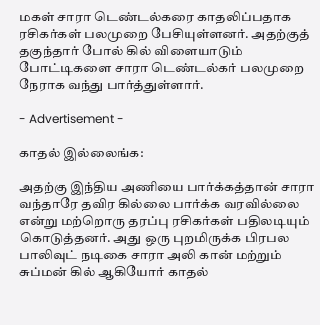மகள் சாரா டெண்டல்கரை காதலிப்பதாக ரசிகர்கள் பலமுறை பேசியுள்ளனர். அதற்குத் தகுந்தார் போல் கில் விளையாடும் போட்டிகளை சாரா டெண்டல்கர் பலமுறை நேராக வந்து பார்த்துள்ளார்.

- Advertisement -

காதல் இல்லைங்க:

அதற்கு இந்திய அணியை பார்க்கத்தான் சாரா வந்தாரே தவிர கில்லை பார்க்க வரவில்லை என்று மற்றொரு தரப்பு ரசிகர்கள் பதிலடியும் கொடுத்தனர். அது ஒரு புறமிருக்க பிரபல பாலிவுட் நடிகை சாரா அலி கான் மற்றும் சுப்மன் கில் ஆகியோர் காதல்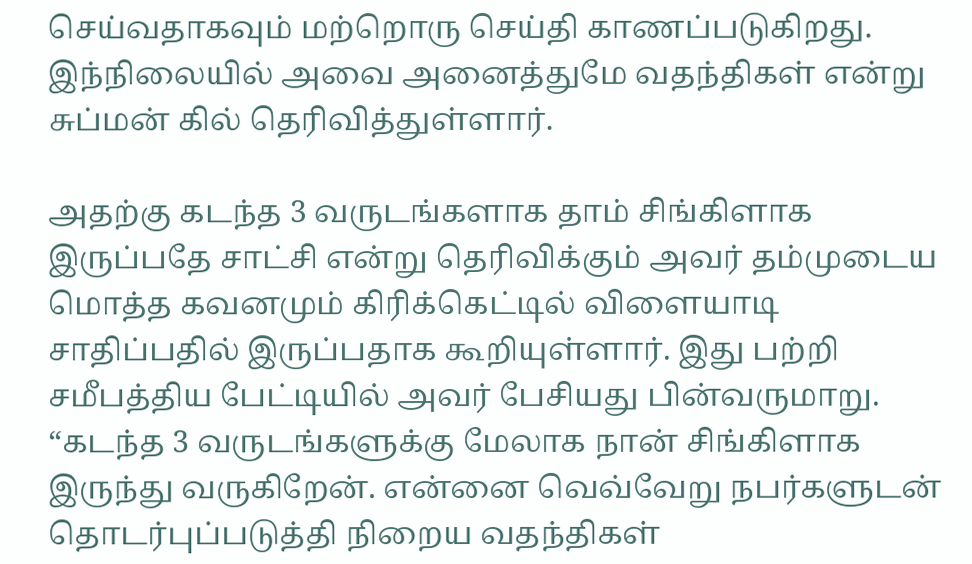செய்வதாகவும் மற்றொரு செய்தி காணப்படுகிறது. இந்நிலையில் அவை அனைத்துமே வதந்திகள் என்று சுப்மன் கில் தெரிவித்துள்ளார்.

அதற்கு கடந்த 3 வருடங்களாக தாம் சிங்கிளாக இருப்பதே சாட்சி என்று தெரிவிக்கும் அவர் தம்முடைய மொத்த கவனமும் கிரிக்கெட்டில் விளையாடி சாதிப்பதில் இருப்பதாக கூறியுள்ளார். இது பற்றி சமீபத்திய பேட்டியில் அவர் பேசியது பின்வருமாறு. “கடந்த 3 வருடங்களுக்கு மேலாக நான் சிங்கிளாக இருந்து வருகிறேன். என்னை வெவ்வேறு நபர்களுடன் தொடர்புப்படுத்தி நிறைய வதந்திகள்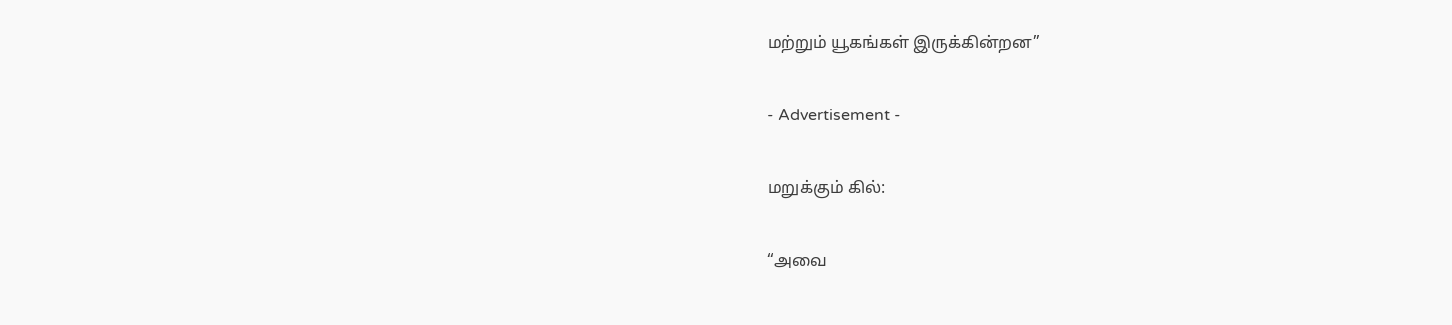மற்றும் யூகங்கள் இருக்கின்றன”

- Advertisement -

மறுக்கும் கில்:

“அவை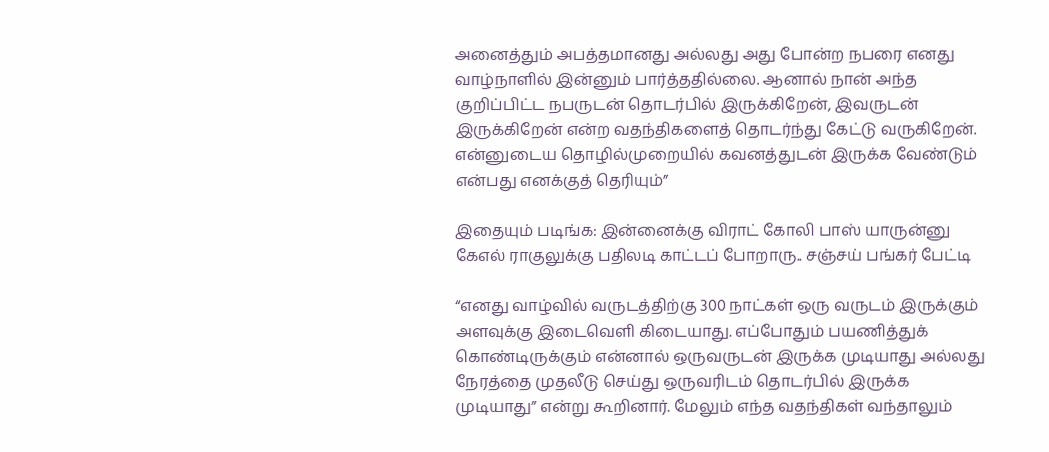அனைத்தும் அபத்தமானது அல்லது அது போன்ற நபரை எனது வாழ்நாளில் இன்னும் பார்த்ததில்லை. ஆனால் நான் அந்த குறிப்பிட்ட நபருடன் தொடர்பில் இருக்கிறேன், இவருடன் இருக்கிறேன் என்ற வதந்திகளைத் தொடர்ந்து கேட்டு வருகிறேன். என்னுடைய தொழில்முறையில் கவனத்துடன் இருக்க வேண்டும் என்பது எனக்குத் தெரியும்”

இதையும் படிங்க: இன்னைக்கு விராட் கோலி பாஸ் யாருன்னு கேஎல் ராகுலுக்கு பதிலடி காட்டப் போறாரு.. சஞ்சய் பங்கர் பேட்டி

“எனது வாழ்வில் வருடத்திற்கு 300 நாட்கள் ஒரு வருடம் இருக்கும் அளவுக்கு இடைவெளி கிடையாது. எப்போதும் பயணித்துக் கொண்டிருக்கும் என்னால் ஒருவருடன் இருக்க முடியாது அல்லது நேரத்தை முதலீடு செய்து ஒருவரிடம் தொடர்பில் இருக்க முடியாது” என்று கூறினார். மேலும் எந்த வதந்திகள் வந்தாலும்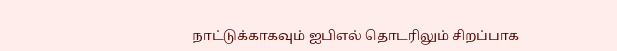நாட்டுக்காகவும் ஐபிஎல் தொடரிலும் சிறப்பாக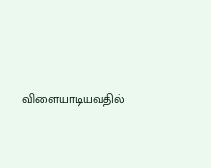விளையாடியவதில்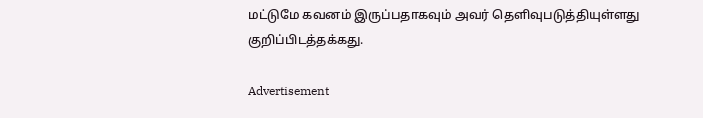மட்டுமே கவனம் இருப்பதாகவும் அவர் தெளிவுபடுத்தியுள்ளது குறிப்பிடத்தக்கது.

Advertisement